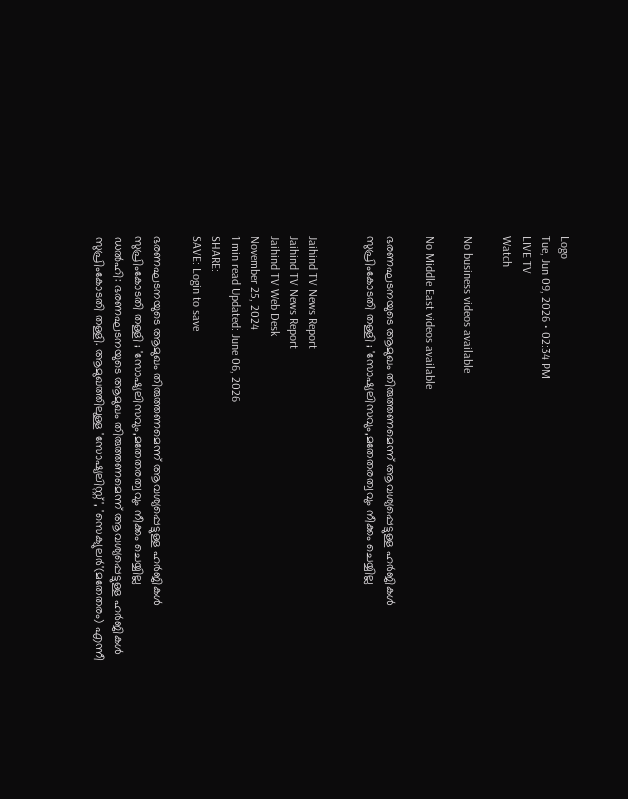Logo
Tue, Jun 09, 2026 • 02:34 PM
LIVE TV
Watch

No business videos available

No Middle East videos available

ഭരണഘടനയുടെ ആമുഖം തിരുത്തണമെന്ന് ആവശ്യപ്പെട്ടുള്ള ഹര്‍ജികള്‍ സുപ്രിംകോടതി തള്ളി ; 'സോഷ്യലിസവും,മതേതരത്വവും നീക്കം ചെയ്യില്ല


Jaihind TV News Report
Jaihind TV News Report
Jaihind TV Web Desk
November 25, 2024
1 min read Updated: June 06, 2026
SHARE:
SAVE: Login to save

ഭരണഘടനയുടെ ആമുഖം തിരുത്തണമെന്ന് ആവശ്യപ്പെട്ടുള്ള ഹര്‍ജികള്‍ സുപ്രിംകോടതി തള്ളി ; 'സോഷ്യലിസവും,മതേതരത്വവും നീക്കം ചെയ്യില്ല
ഡല്‍ഹി: ഭരണഘടനയുടെ ആമുഖം തിരുത്തണമെന്ന് ആവശ്യപ്പെട്ടുള്ള ഹര്‍ജികള്‍ സുപ്രിംകോടതി തള്ളി. ആമുഖത്തിലുള്ള 'സോഷ്യലിസ്റ്റ്', 'സെക്യുലര്‍'(മതേതരം) എന്നീ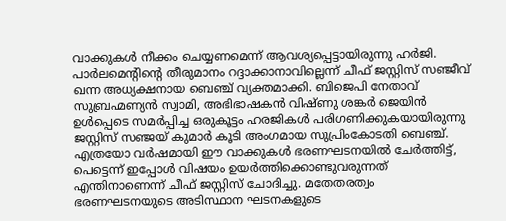വാക്കുകള്‍ നീക്കം ചെയ്യണമെന്ന് ആവശ്യപ്പെട്ടായിരുന്നു ഹര്‍ജി. പാര്‍ലമെന്റിന്റെ തീരുമാനം റദ്ദാക്കാനാവില്ലെന്ന് ചീഫ് ജസ്റ്റിസ് സഞ്ജീവ് ഖന്ന അധ്യക്ഷനായ ബെഞ്ച് വ്യക്തമാക്കി. ബിജെപി നേതാവ് സുബ്രഹ്മണ്യന്‍ സ്വാമി, അഭിഭാഷകന്‍ വിഷ്ണു ശങ്കര്‍ ജെയിന്‍ ഉള്‍പ്പെടെ സമര്‍പ്പിച്ച ഒരുകൂട്ടം ഹരജികള്‍ പരിഗണിക്കുകയായിരുന്നു ജസ്റ്റിസ് സഞ്ജയ് കുമാര്‍ കൂടി അംഗമായ സുപ്രിംകോടതി ബെഞ്ച്. എത്രയോ വര്‍ഷമായി ഈ വാക്കുകള്‍ ഭരണഘടനയില്‍ ചേര്‍ത്തിട്ട്, പെട്ടെന്ന് ഇപ്പോള്‍ വിഷയം ഉയര്‍ത്തിക്കൊണ്ടുവരുന്നത് എന്തിനാണെന്ന് ചീഫ് ജസ്റ്റിസ് ചോദിച്ചു. മതേതരത്വം ഭരണഘടനയുടെ അടിസ്ഥാന ഘടനകളുടെ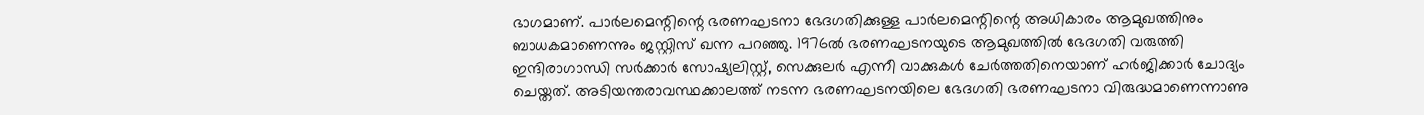ഭാഗമാണ്. പാര്‍ലമെന്റിന്റെ ഭരണഘടനാ ഭേദഗതിക്കുള്ള പാര്‍ലമെന്റിന്റെ അധികാരം ആമുഖത്തിനും ബാധകമാണെന്നും ജസ്റ്റിസ് ഖന്ന പറഞ്ഞു. 1976ല്‍ ഭരണഘടനയുടെ ആമുഖത്തില്‍ ഭേദഗതി വരുത്തി ഇന്ദിരാഗാന്ധി സര്‍ക്കാര്‍ സോഷ്യലിസ്റ്റ്, സെക്കുലര്‍ എന്നീ വാക്കുകള്‍ ചേര്‍ത്തതിനെയാണ് ഹര്‍ജിക്കാര്‍ ചോദ്യം ചെയ്തത്. അടിയന്തരാവസ്ഥക്കാലത്ത് നടന്ന ഭരണഘടനയിലെ ഭേദഗതി ഭരണഘടനാ വിരുദ്ധമാണെന്നാണു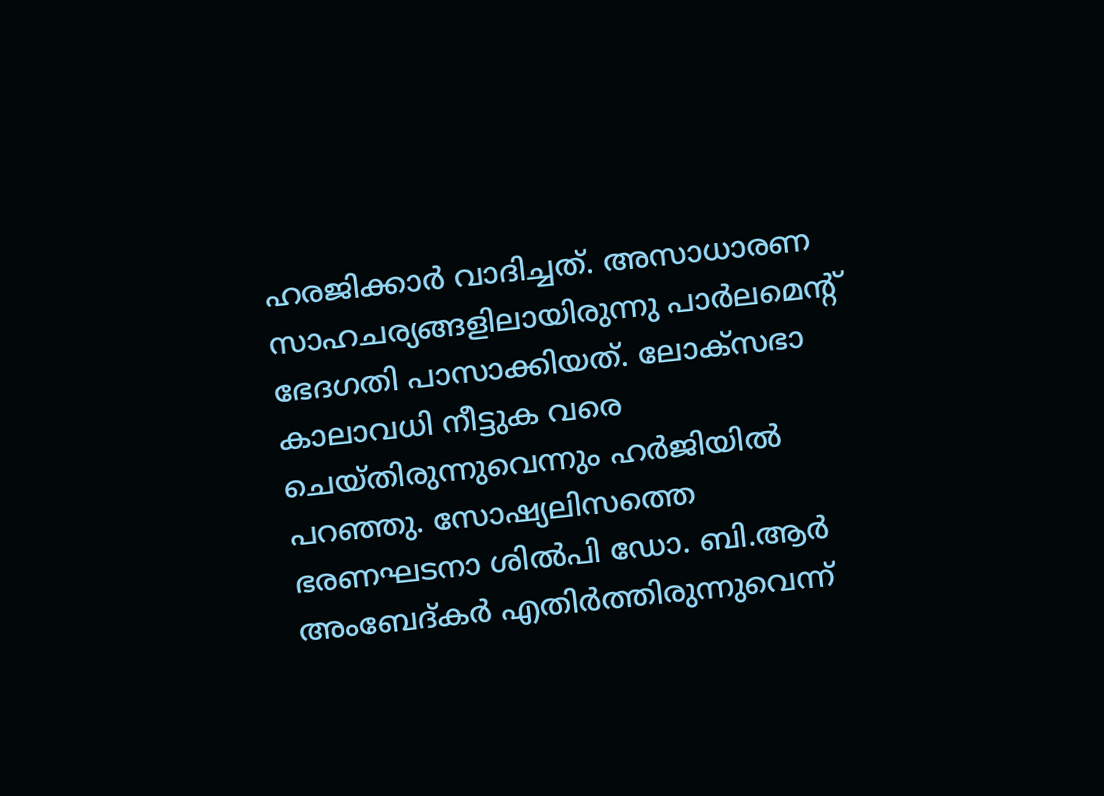ഹരജിക്കാര്‍ വാദിച്ചത്. അസാധാരണ സാഹചര്യങ്ങളിലായിരുന്നു പാര്‍ലമെന്റ് ഭേദഗതി പാസാക്കിയത്. ലോക്സഭാ കാലാവധി നീട്ടുക വരെ ചെയ്തിരുന്നുവെന്നും ഹര്‍ജിയില്‍ പറഞ്ഞു. സോഷ്യലിസത്തെ ഭരണഘടനാ ശില്‍പി ഡോ. ബി.ആര്‍ അംബേദ്കര്‍ എതിര്‍ത്തിരുന്നുവെന്ന്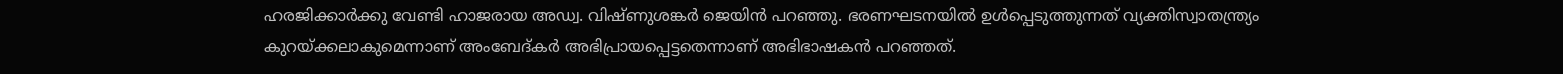ഹരജിക്കാര്‍ക്കു വേണ്ടി ഹാജരായ അഡ്വ. വിഷ്ണുശങ്കര്‍ ജെയിന്‍ പറഞ്ഞു. ഭരണഘടനയില്‍ ഉള്‍പ്പെടുത്തുന്നത് വ്യക്തിസ്വാതന്ത്ര്യം കുറയ്ക്കലാകുമെന്നാണ് അംബേദ്കര്‍ അഭിപ്രായപ്പെട്ടതെന്നാണ് അഭിഭാഷകന്‍ പറഞ്ഞത്.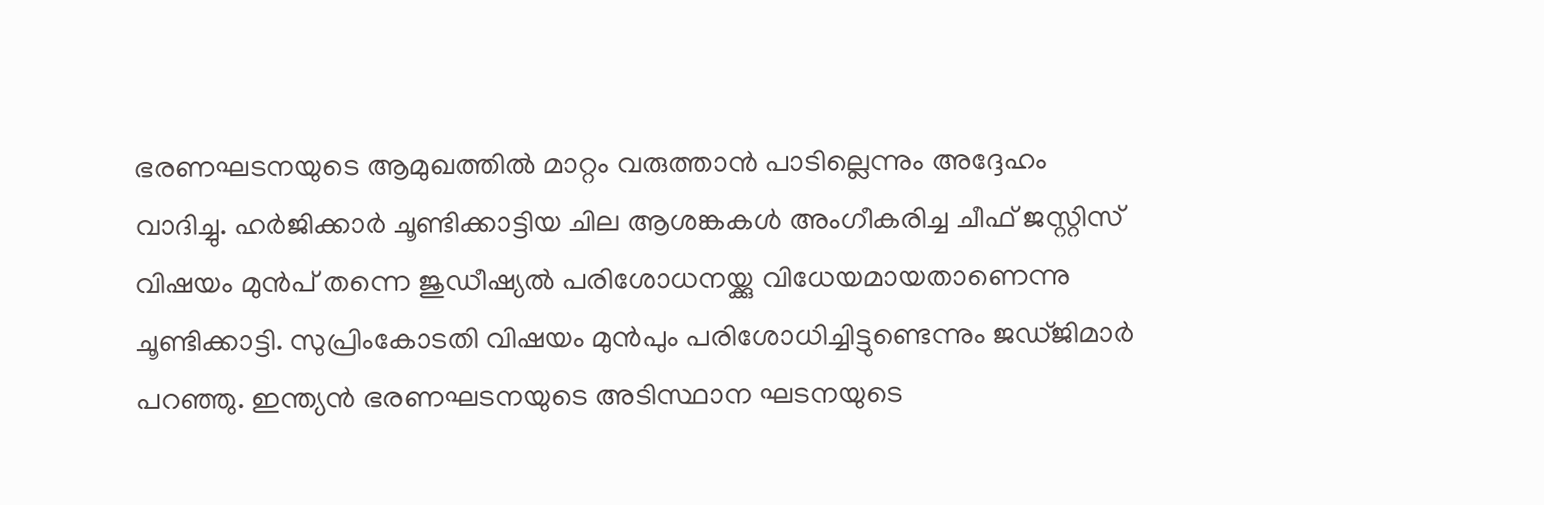ഭരണഘടനയുടെ ആമുഖത്തില്‍ മാറ്റം വരുത്താന്‍ പാടില്ലെന്നും അദ്ദേഹം വാദിച്ചു. ഹര്‍ജിക്കാര്‍ ചൂണ്ടിക്കാട്ടിയ ചില ആശങ്കകള്‍ അംഗീകരിച്ച ചീഫ് ജസ്റ്റിസ് വിഷയം മുന്‍പ് തന്നെ ജുഡീഷ്യല്‍ പരിശോധനയ്ക്കു വിധേയമായതാണെന്നു ചൂണ്ടിക്കാട്ടി. സുപ്രിംകോടതി വിഷയം മുന്‍പും പരിശോധിച്ചിട്ടുണ്ടെന്നും ജഡ്ജിമാര്‍ പറഞ്ഞു. ഇന്ത്യന്‍ ഭരണഘടനയുടെ അടിസ്ഥാന ഘടനയുടെ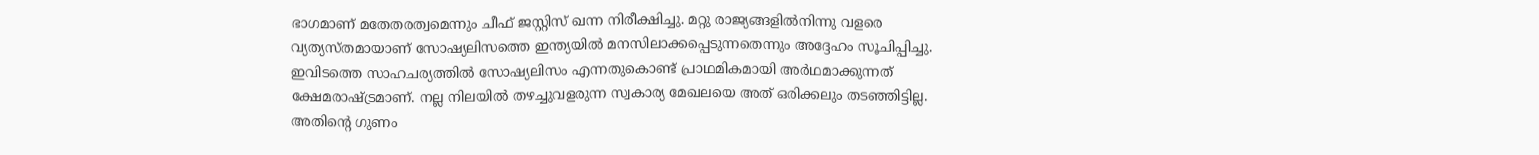ഭാഗമാണ് മതേതരത്വമെന്നും ചീഫ് ജസ്റ്റിസ് ഖന്ന നിരീക്ഷിച്ചു. മറ്റു രാജ്യങ്ങളില്‍നിന്നു വളരെ വ്യത്യസ്തമായാണ് സോഷ്യലിസത്തെ ഇന്ത്യയില്‍ മനസിലാക്കപ്പെടുന്നതെന്നും അദ്ദേഹം സൂചിപ്പിച്ചു. ഇവിടത്തെ സാഹചര്യത്തില്‍ സോഷ്യലിസം എന്നതുകൊണ്ട് പ്രാഥമികമായി അര്‍ഥമാക്കുന്നത് ക്ഷേമരാഷ്ട്രമാണ്. നല്ല നിലയില്‍ തഴച്ചുവളരുന്ന സ്വകാര്യ മേഖലയെ അത് ഒരിക്കലും തടഞ്ഞിട്ടില്ല. അതിന്റെ ഗുണം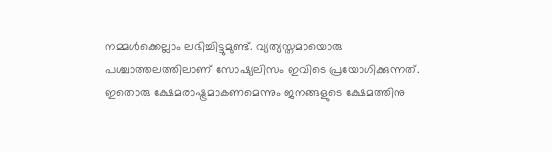നമ്മള്‍ക്കെല്ലാം ലഭിച്ചിട്ടുമുണ്ട്. വ്യത്യസ്തമായൊരു പശ്ചാത്തലത്തിലാണ് സോഷ്യലിസം ഇവിടെ പ്രയോഗിക്കുന്നത്. ഇതൊരു ക്ഷേമരാഷ്ട്രമാകണമെന്നും ജനങ്ങളുടെ ക്ഷേമത്തിനു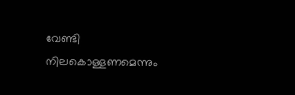വേണ്ടി നിലകൊള്ളണമെന്നും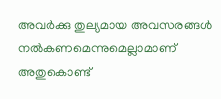അവര്‍ക്കു തുല്യമായ അവസരങ്ങള്‍ നല്‍കണമെന്നുമെല്ലാമാണ് അതുകൊണ്ട്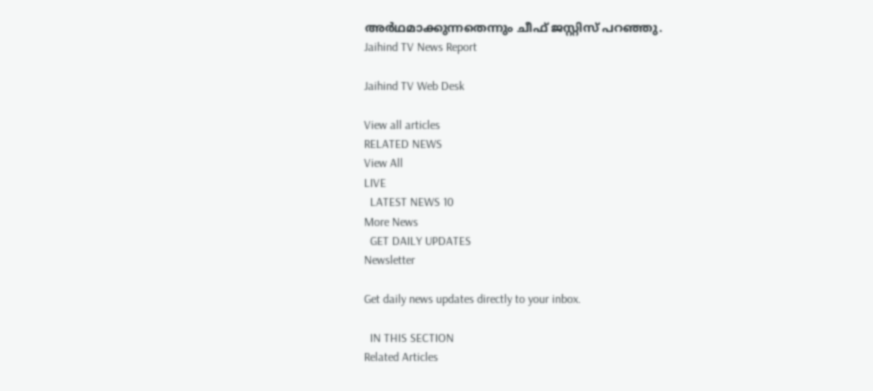അര്‍ഥമാക്കുന്നതെന്നും ചീഫ് ജസ്റ്റിസ് പറഞ്ഞു.
Jaihind TV News Report

Jaihind TV Web Desk

View all articles
RELATED NEWS
View All
LIVE
  LATEST NEWS 10
More News
  GET DAILY UPDATES
Newsletter

Get daily news updates directly to your inbox.

  IN THIS SECTION
Related Articles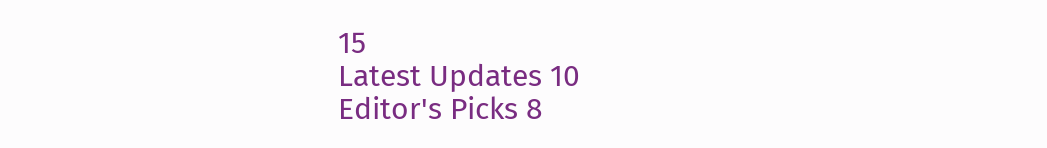15
Latest Updates 10
Editor's Picks 8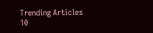Trending Articles 10